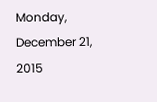Monday, December 21, 2015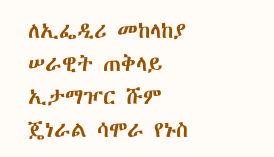ለኢፌዲሪ መከላከያ ሠራዊት ጠቅላይ ኢታማዦር ሹም ጄነራል ሳሞራ የኑስ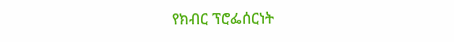የክብር ፕሮፌሰርነት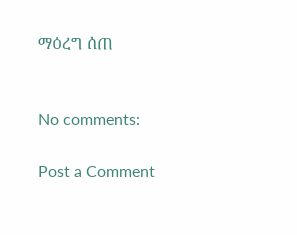ማዕረግ ሰጠ


No comments:

Post a Comment